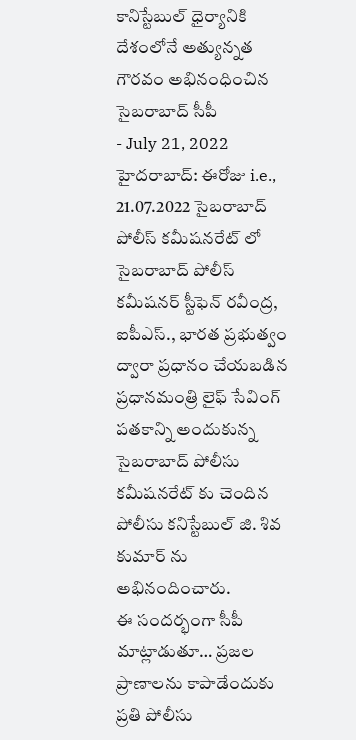కానిస్టేబుల్ ధైర్యానికి దేశంలోనే అత్యున్నత గౌరవం అభినంధించిన సైబరాబాద్ సీపీ
- July 21, 2022
హైదరాబాద్: ఈరోజు i.e., 21.07.2022 సైబరాబాద్ పోలీస్ కమీషనరేట్ లో సైబరాబాద్ పోలీస్ కమీషనర్ స్టీఫెన్ రవీంద్ర, ఐపీఎస్., భారత ప్రభుత్వం ద్వారా ప్రధానం చేయబడిన ప్రధానమంత్రి లైఫ్ సేవింగ్ పతకాన్ని అందుకున్న సైబరాబాద్ పోలీసు కమీషనరేట్ కు చెందిన పోలీసు కనిస్టేబుల్ జి. శివ కుమార్ ను అభినందించారు.
ఈ సందర్భంగా సీపీ మాట్లాడుతూ… ప్రజల ప్రాణాలను కాపాడేందుకు ప్రతి పోలీసు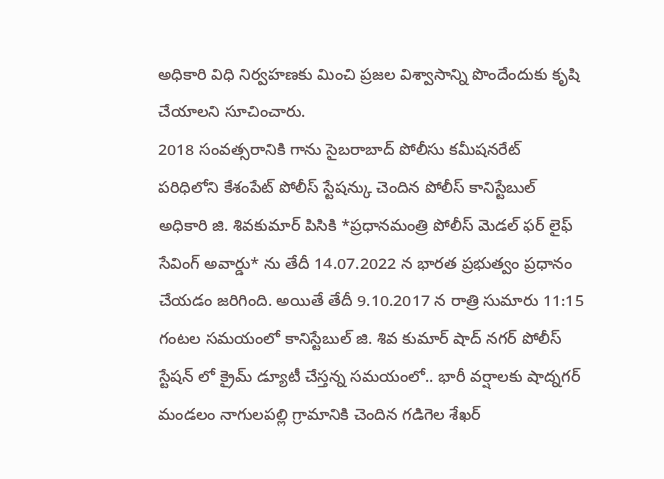అధికారి విధి నిర్వహణకు మించి ప్రజల విశ్వాసాన్ని పొందేందుకు కృషి చేయాలని సూచించారు.
2018 సంవత్సరానికి గాను సైబరాబాద్ పోలీసు కమీషనరేట్ పరిధిలోని కేశంపేట్ పోలీస్ స్టేషన్కు చెందిన పోలీస్ కానిస్టేబుల్ అధికారి జి. శివకుమార్ పిసికి *ప్రధానమంత్రి పోలీస్ మెడల్ ఫర్ లైఫ్ సేవింగ్ అవార్డు* ను తేదీ 14.07.2022 న భారత ప్రభుత్వం ప్రధానం చేయడం జరిగింది. అయితే తేదీ 9.10.2017 న రాత్రి సుమారు 11:15 గంటల సమయంలో కానిస్టేబుల్ జి. శివ కుమార్ షాద్ నగర్ పోలీస్ స్టేషన్ లో క్రైమ్ డ్యూటీ చేస్తన్న సమయంలో.. భారీ వర్షాలకు షాద్నగర్ మండలం నాగులపల్లి గ్రామానికి చెందిన గడిగెల శేఖర్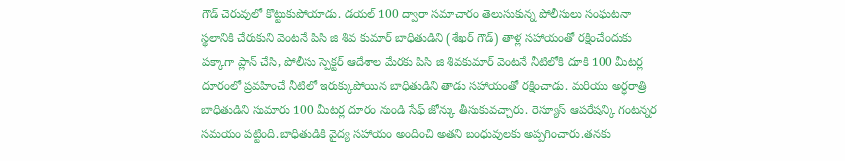గౌడ్ చెరువులో కొట్టుకుపోయాడు. డయల్ 100 ద్వారా సమాచారం తెలుసుకున్న పోలీసులు సంఘటనా స్థలానికి చేరుకుని వెంటనే పిసి జి శివ కుమార్ బాధితుడిని (శేఖర్ గౌడ్) తాళ్ల సహాయంతో రక్షించేందుకు పక్కాగా ప్లాన్ చేసి, పోలీసు స్పెక్టర్ ఆదేశాల మేరకు పిసి జి శివకుమార్ వెంటనే నీటిలోకి దూకి 100 మీటర్ల దూరంలో ప్రవహించే నీటిలో ఇరుక్కుపోయిన బాధితుడిని తాడు సహాయంతో రక్షించాడు. మరియు అర్ధరాత్రి బాధితుడిని సుమారు 100 మీటర్ల దూరం నుండి సేఫ్ జోన్కు తీసుకువచ్చారు. రెస్యూస్ ఆపరేషన్కి గంటన్నర సమయం పట్టింది.బాధితుడికి వైద్య సహాయం అందించి అతని బంధువులకు అప్పగించారు.తనకు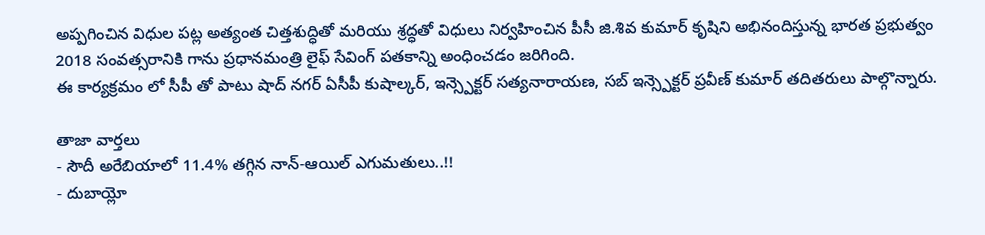అప్పగించిన విధుల పట్ల అత్యంత చిత్తశుద్ధితో మరియు శ్రద్ధతో విధులు నిర్వహించిన పీసీ జి.శివ కుమార్ కృషిని అభినందిస్తున్న భారత ప్రభుత్వం 2018 సంవత్సరానికి గాను ప్రధానమంత్రి లైఫ్ సేవింగ్ పతకాన్ని అంధించడం జరిగింది.
ఈ కార్యక్రమం లో సీపీ తో పాటు షాద్ నగర్ ఏసీపీ కుషాల్కర్, ఇన్స్పెక్టర్ సత్యనారాయణ, సబ్ ఇన్స్పెక్టర్ ప్రవీణ్ కుమార్ తదితరులు పాల్గొన్నారు.

తాజా వార్తలు
- సౌదీ అరేబియాలో 11.4% తగ్గిన నాన్-ఆయిల్ ఎగుమతులు..!!
- దుబాయ్లో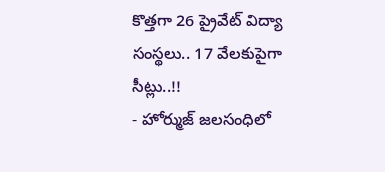కొత్తగా 26 ప్రైవేట్ విద్యా సంస్థలు.. 17 వేలకుపైగా సీట్లు..!!
- హోర్ముజ్ జలసంధిలో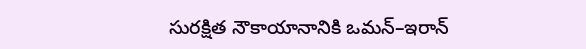సురక్షిత నౌకాయానానికి ఒమన్–ఇరాన్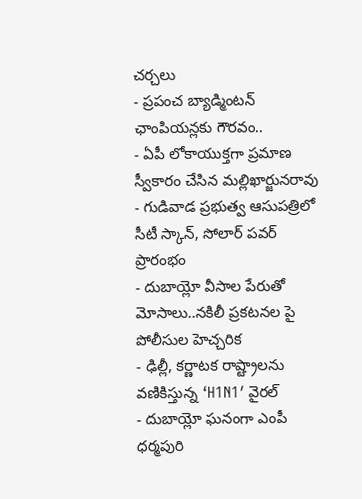చర్చలు
- ప్రపంచ బ్యాడ్మింటన్ ఛాంపియన్లకు గౌరవం..
- ఏపీ లోకాయుక్తగా ప్రమాణ స్వీకారం చేసిన మల్లిఖార్జునరావు
- గుడివాడ ప్రభుత్వ ఆసుపత్రిలో సీటీ స్కాన్, సోలార్ పవర్ ప్రారంభం
- దుబాయ్లో వీసాల పేరుతో మోసాలు..నకిలీ ప్రకటనల పై పోలీసుల హెచ్చరిక
- ఢిల్లీ, కర్ణాటక రాష్ట్రాలను వణికిస్తున్న ‘H1N1′ వైరల్
- దుబాయ్లో ఘనంగా ఎంపీ ధర్మపురి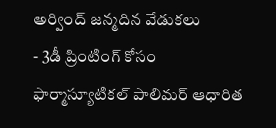అర్వింద్ జన్మదిన వేడుకలు
- 3డీ ప్రింటింగ్ కోసం ఫార్మాస్యూటికల్ పాలిమర్ ఆధారిత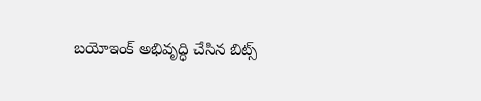బయోఇంక్ అభివృద్ధి చేసిన బిట్స్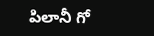పిలానీ గో